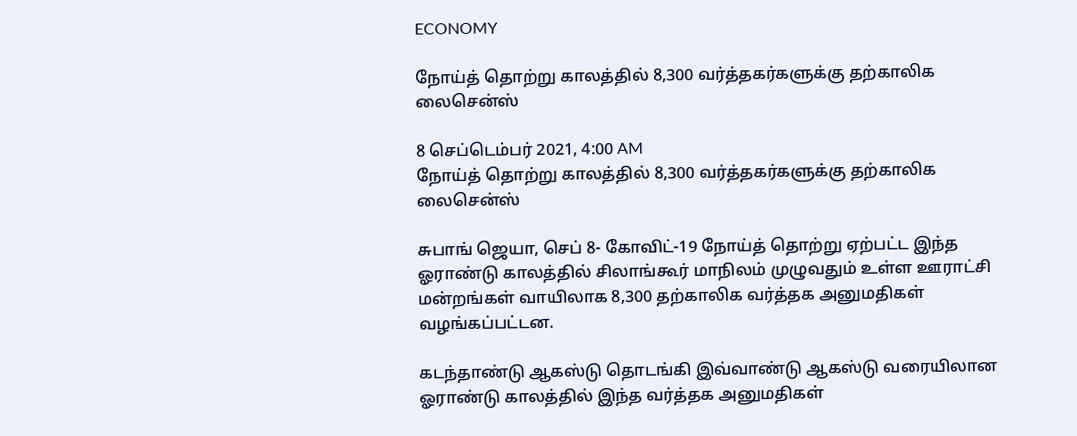ECONOMY

நோய்த் தொற்று காலத்தில் 8,300 வர்த்தகர்களுக்கு தற்காலிக லைசென்ஸ்

8 செப்டெம்பர் 2021, 4:00 AM
நோய்த் தொற்று காலத்தில் 8,300 வர்த்தகர்களுக்கு தற்காலிக லைசென்ஸ்

சுபாங் ஜெயா, செப் 8- கோவிட்-19 நோய்த் தொற்று ஏற்பட்ட இந்த ஓராண்டு காலத்தில் சிலாங்கூர் மாநிலம் முழுவதும் உள்ள ஊராட்சி மன்றங்கள் வாயிலாக 8,300 தற்காலிக வர்த்தக அனுமதிகள் வழங்கப்பட்டன.

கடந்தாண்டு ஆகஸ்டு தொடங்கி இவ்வாண்டு ஆகஸ்டு வரையிலான ஓராண்டு காலத்தில் இந்த வர்த்தக அனுமதிகள்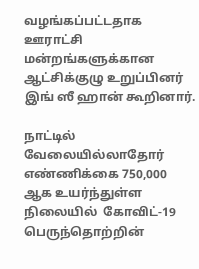வழங்கப்பட்டதாக ஊராட்சி மன்றங்களுக்கான ஆட்சிக்குழு உறுப்பினர் இங் ஸீ ஹான் கூறினார்.

நாட்டில் வேலையில்லாதோர் எண்ணிக்கை 750,000 ஆக உயர்ந்துள்ள நிலையில்  கோவிட்-19 பெருந்தொற்றின்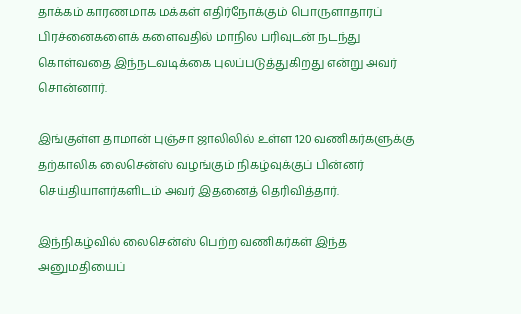தாக்கம் காரணமாக மக்கள் எதிர்நோக்கும் பொருளாதாரப் பிரச்னைகளைக் களைவதில் மாநில பரிவுடன் நடந்து கொள்வதை இந்நடவடிக்கை புலப்படுத்துகிறது என்று அவர் சொன்னார்.

இங்குள்ள தாமான் புஞ்சா ஜாலிலில் உள்ள 120 வணிகர்களுக்கு தற்காலிக லைசென்ஸ் வழங்கும் நிகழ்வுக்குப் பின்னர் செய்தியாளர்களிடம் அவர் இதனைத் தெரிவித்தார்.

இந்நிகழ்வில் லைசென்ஸ் பெற்ற வணிகர்கள் இந்த அனுமதியைப்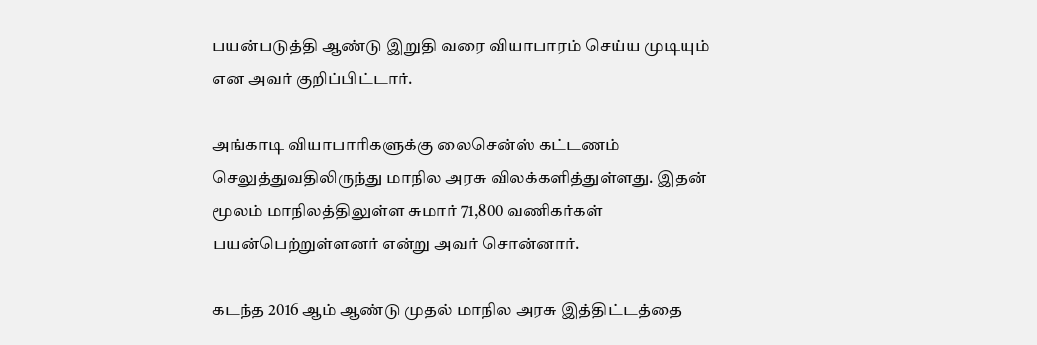பயன்படுத்தி ஆண்டு இறுதி வரை வியாபாரம் செய்ய முடியும் என அவர் குறிப்பிட்டார்.

அங்காடி வியாபாரிகளுக்கு லைசென்ஸ் கட்டணம் செலுத்துவதிலிருந்து மாநில அரசு விலக்களித்துள்ளது. இதன் மூலம் மாநிலத்திலுள்ள சுமார் 71,800 வணிகர்கள் பயன்பெற்றுள்ளனர் என்று அவர் சொன்னார்.

கடந்த 2016 ஆம் ஆண்டு முதல் மாநில அரசு இத்திட்டத்தை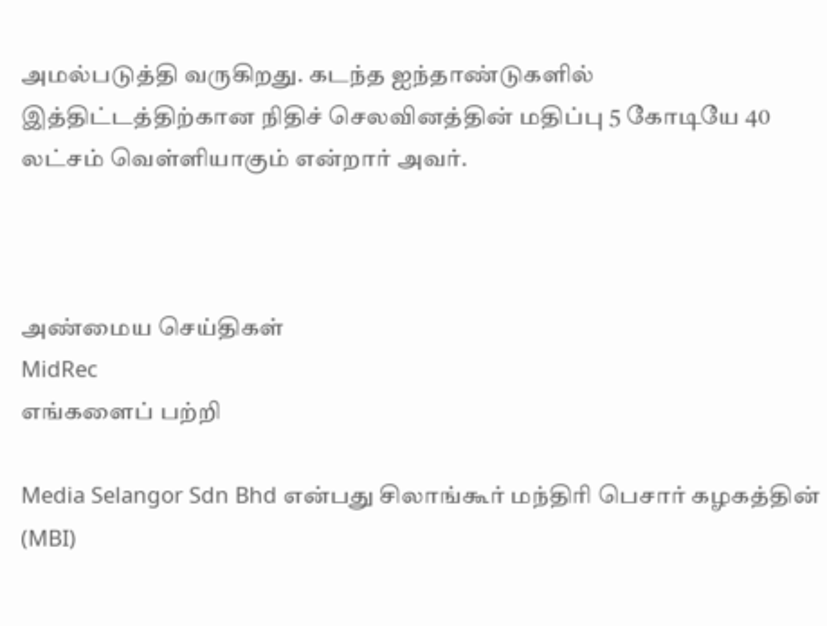அமல்படுத்தி வருகிறது. கடந்த ஐந்தாண்டுகளில் இத்திட்டத்திற்கான நிதிச் செலவினத்தின் மதிப்பு 5 கோடியே 40 லட்சம் வெள்ளியாகும் என்றார் அவர்.



அண்மைய செய்திகள்
MidRec
எங்களைப் பற்றி

Media Selangor Sdn Bhd என்பது சிலாங்கூர் மந்திரி பெசார் கழகத்தின் (MBI)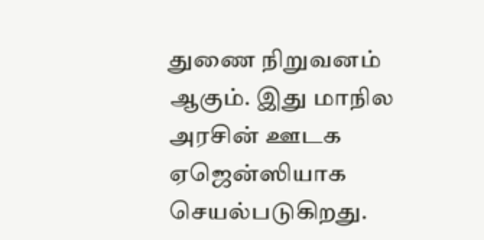துணை நிறுவனம் ஆகும். இது மாநில அரசின் ஊடக ஏஜென்ஸியாக செயல்படுகிறது.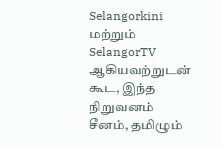Selangorkini மற்றும் SelangorTV ஆகியவற்றுடன் கூட, இந்த நிறுவனம் சீனம், தமிழும்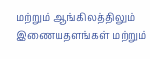மற்றும் ஆங்கிலத்திலும் இணையதளங்கள் மற்றும்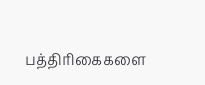பத்திரிகைகளை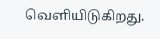வெளியிடுகிறது.